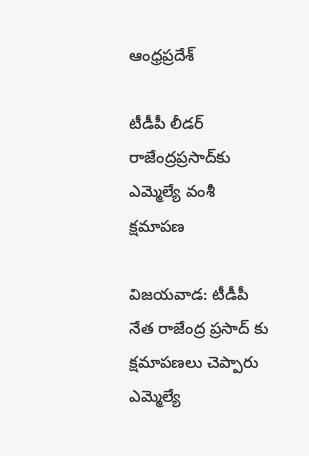ఆంధ్రప్రదేశ్

టీడీపీ లీడర్ రాజేంద్రప్రసాద్‌కు ఎమ్మెల్యే వంశీ క్షమాపణ

విజయవాడ: టీడీపీ నేత రాజేంద్ర ప్రసాద్ కు క్షమాపణలు చెప్పారు ఎమ్మెల్యే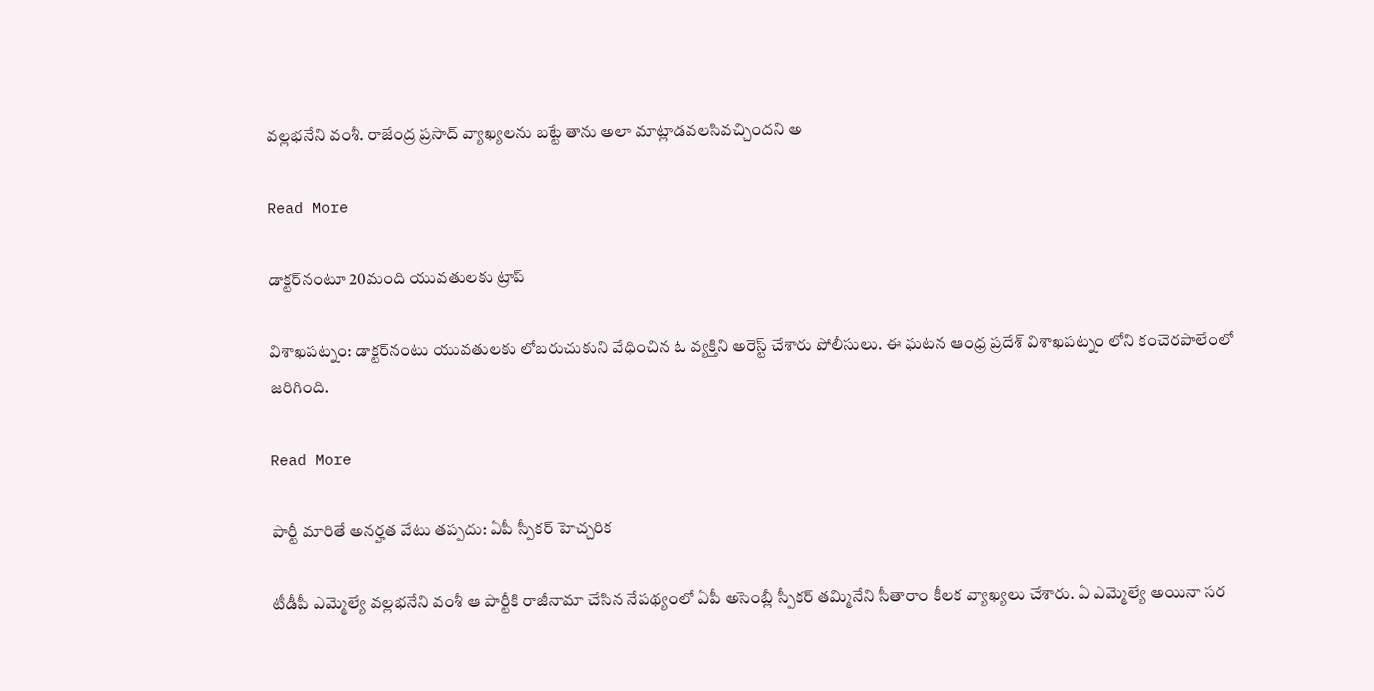వల్లభనేని వంశీ. రాజేంద్ర ప్రసాద్ వ్యాఖ్యలను బట్టే తాను అలా మాట్లాడవలసివచ్చిందని అ

Read More

డాక్టర్‌నంటూ 20మంది యువతులకు ట్రాప్

విశాఖపట్నం: డాక్టర్‌నంటు యువతులకు లోబరుచుకుని వేధించిన ఓ వ్యక్తిని అరెస్ట్ చేశారు పోలీసులు. ఈ ఘటన ఆంధ్ర ప్రదేశ్ విశాఖపట్నం లోని కంచెరపాలేంలో జరిగింది.

Read More

పార్టీ మారితే అనర్హత వేటు తప్పదు: ఏపీ స్పీకర్ హెచ్చరిక

టీడీపీ ఎమ్మెల్యే వల్లభనేని వంశీ ఆ పార్టీకి రాజీనామా చేసిన నేపథ్యంలో ఏపీ అసెంబ్లీ స్పీకర్ తమ్మినేని సీతారాం కీలక వ్యాఖ్యలు చేశారు. ఏ ఎమ్మెల్యే అయినా సర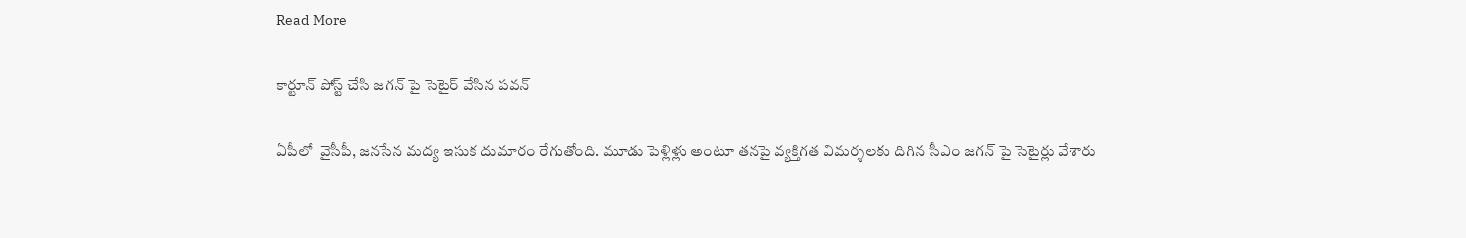Read More

కార్టూన్ పోస్ట్ చేసి జగన్ పై సెటైర్ వేసిన పవన్

ఏపీలో  వైసీపీ, జనసేన మద్య ఇసుక దుమారం రేగుతోంది. మూడు పెళ్లిళ్లు అంటూ తనపై వ్యక్తిగత విమర్శలకు దిగిన సీఎం జగన్ పై సెటైర్లు వేశారు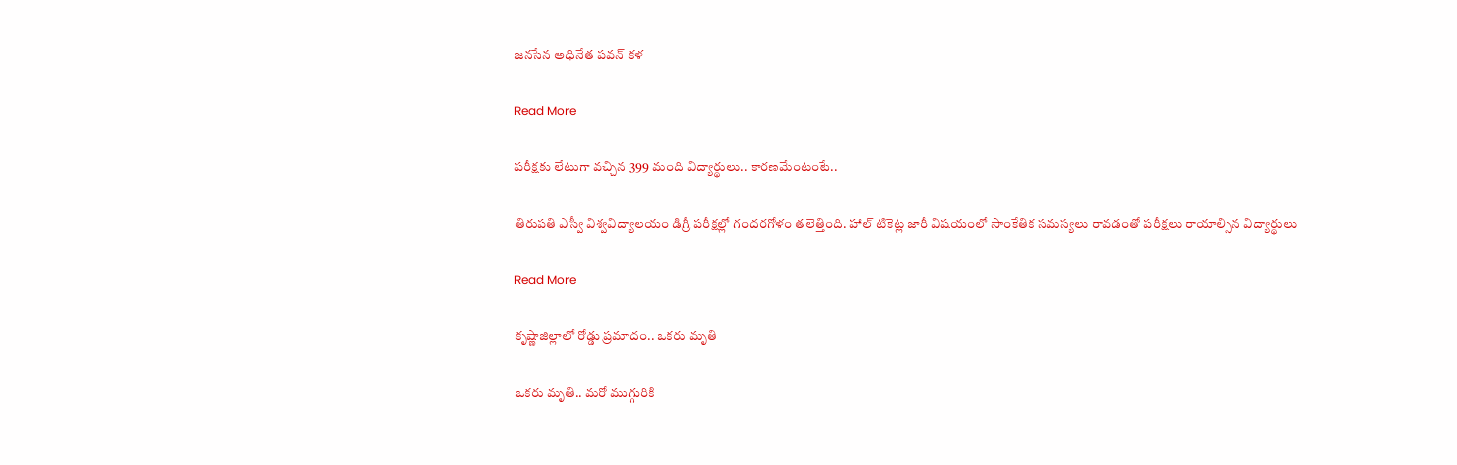జనసేన అధినేత పవన్ కళ

Read More

పరీక్షకు లేటుగా వచ్చిన 399 మంది విద్యార్థులు.. కారణమేంటంటే..

తిరుపతి ఎస్వీ విశ్వవిద్యాలయం డిగ్రీ పరీక్షల్లో గందరగోళం తలెత్తింది. హాల్ టికెట్ల జారీ విషయంలో సాంకేతిక సమస్యలు రావడంతో పరీక్షలు రాయాల్సిన విద్యార్థులు

Read More

కృష్ణాజిల్లాలో రోడ్డు ప్రమాదం.. ఒకరు మృతి

ఒకరు మృతి.. మరో ముగ్గురికి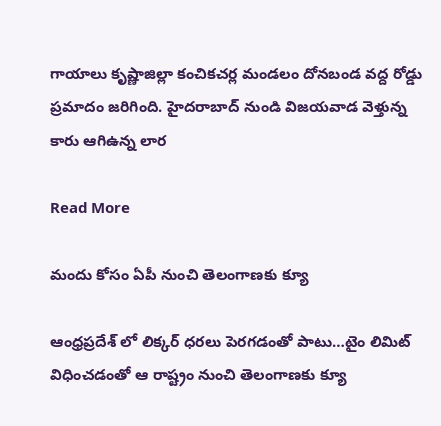గాయాలు కృష్ణాజిల్లా కంచికచర్ల మండలం దోనబండ వద్ద రోడ్డు ప్రమాదం జరిగింది. హైదరాబాద్ నుండి విజయవాడ వెళ్తున్న కారు ఆగిఉన్న లార

Read More

మందు కోసం ఏపీ నుంచి తెలంగాణకు క్యూ

ఆంధ్రప్రదేశ్ లో లిక్కర్ ధరలు పెరగడంతో పాటు…టైం లిమిట్ విధించడంతో ఆ రాష్ట్రం నుంచి తెలంగాణకు క్యూ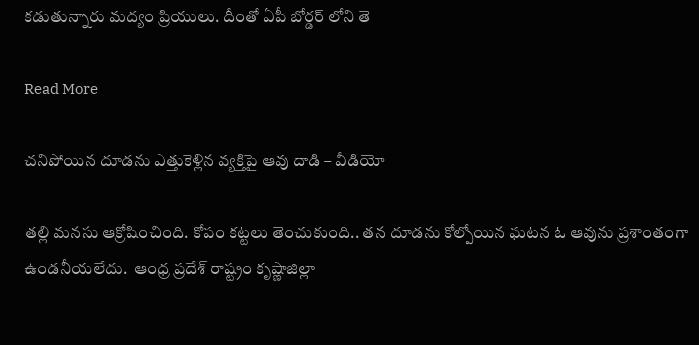కడుతున్నారు మద్యం ప్రియులు. దీంతో ఏపీ బోర్డర్ లోని తె

Read More

చనిపోయిన దూడను ఎత్తుకెళ్లిన వ్యక్తిపై ఆవు దాడి – వీడియో

తల్లి మనసు ఆక్రోషించింది. కోపం కట్టలు తెంచుకుంది.. తన దూడను కోల్పోయిన ఘటన ఓ ఆవును ప్రశాంతంగా ఉండనీయలేదు.  ఆంధ్ర ప్రదేశ్ రాష్ట్రం కృష్ణాజిల్లా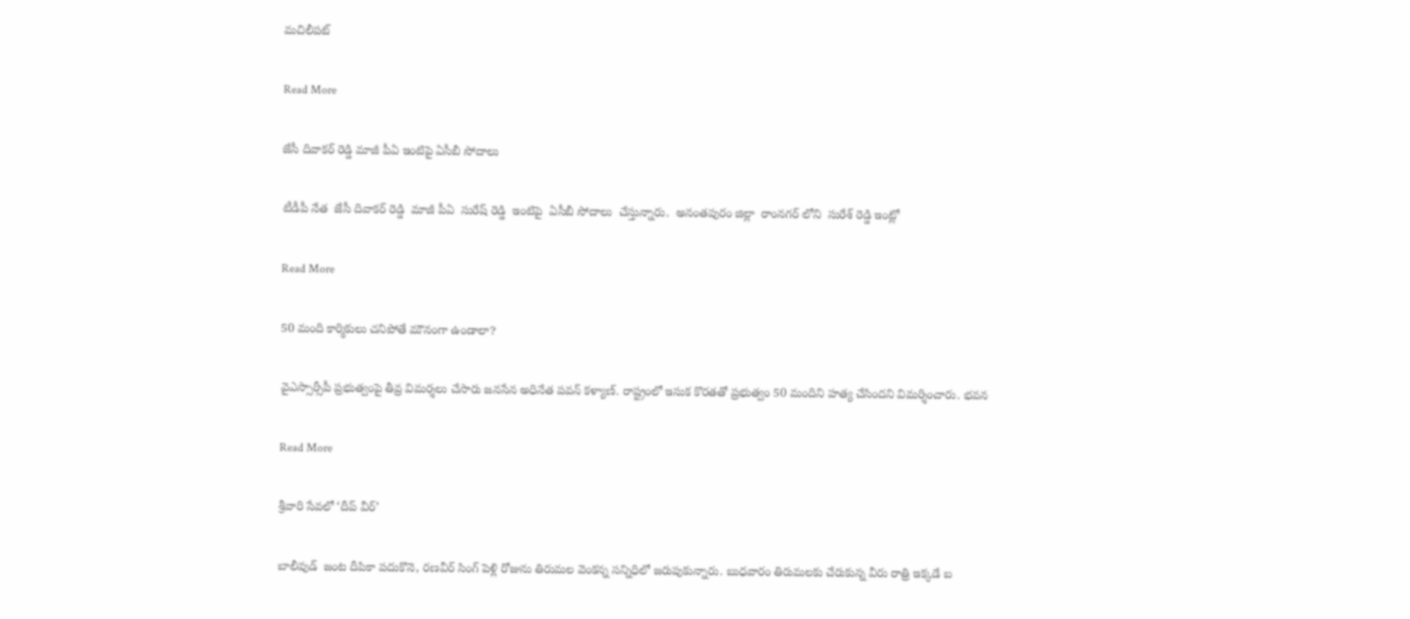మచిలీపట్

Read More

జేసీ దివాకర్ రెడ్డి మాజీ పీఏ ఇంటిపై ఏసీబీ సోదాలు

టీడీపీ నేత  జేసీ దివాకర్ రెడ్డి  మాజీ పీఏ  సురేష్ రెడ్డి  ఇంటిపై  ఏసీబీ సోదాలు  చేస్తున్నారు.  అనంతపురం జిల్లా  రాంనగర్ లోని  సురేశ్ రెడ్డి ఇంట్లో

Read More

50 మంది కార్మికులు చనిపోతే మౌనంగా ఉండాలా?

వైఎస్సార్సీపీ ప్రభుత్వంపై తీవ్ర విమర్శలు చేసారు జనసేన అధినేత పవన్ కళ్యాణ్. రాష్ట్రంలో ఇసుక కొరతతో ప్రభుత్వం 50 మందిని హత్య చేసిందని విమర్శించారు. భవన

Read More

శ్రీవారి సేవలో ‘దీప్ వీర్’

బాలీవుడ్‌‌  జంట దీపికా పదుకొనె, రణవీర్‌‌ సింగ్‌‌ పెళ్లి రోజును తిరుమల వెంకన్న సన్నిధిలో జరుపుకున్నారు. బుధవారం తిరుమలకు చేరుకున్న వీరు రాత్రి ఇక్కడే బ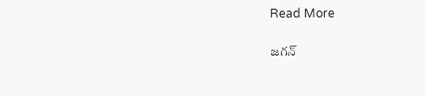Read More

జగన్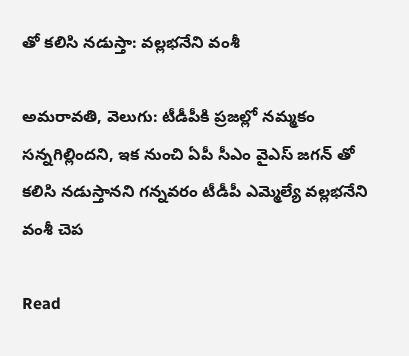తో కలిసి నడుస్తా: వల్లభనేని వంశీ

అమరావతి, వెలుగు: టీడీపీకి ప్రజల్లో నమ్మకం సన్నగిల్లిందని, ఇక నుంచి ఏపీ సీఎం వైఎస్ జగన్ తో కలిసి నడుస్తానని గన్నవరం టీడీపీ ఎమ్మెల్యే వల్లభనేని వంశీ చెప

Read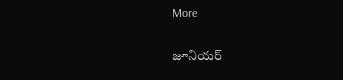More

జూనియర్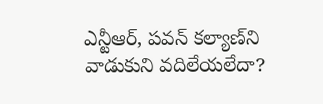ఎన్టీఆర్, పవన్ కల్యాణ్‌ని వాడుకుని వదిలేయలేదా?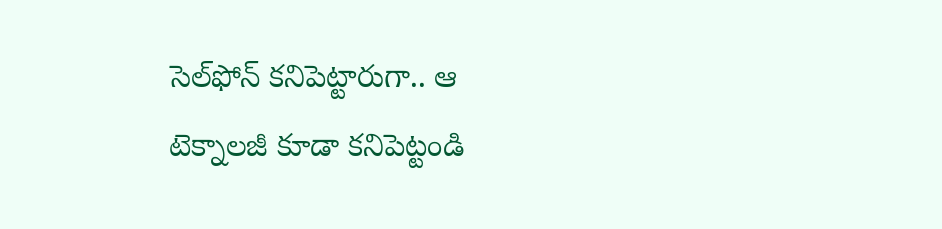సెల్‌ఫోన్ కనిపెట్టారుగా.. ఆ టెక్నాలజీ కూడా కనిపెట్టండి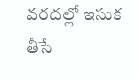వరదల్లో ఇసుక తీసే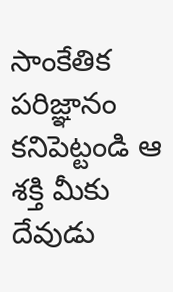సాంకేతిక పరిజ్ఞానం కనిపెట్టండి ఆ శక్తి మీకు దేవుడు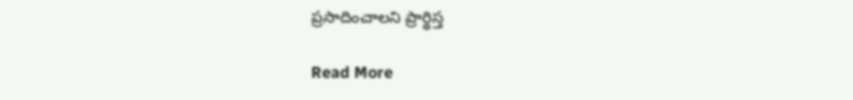ప్రసాదించాలని ప్రార్థిస్త

Read More